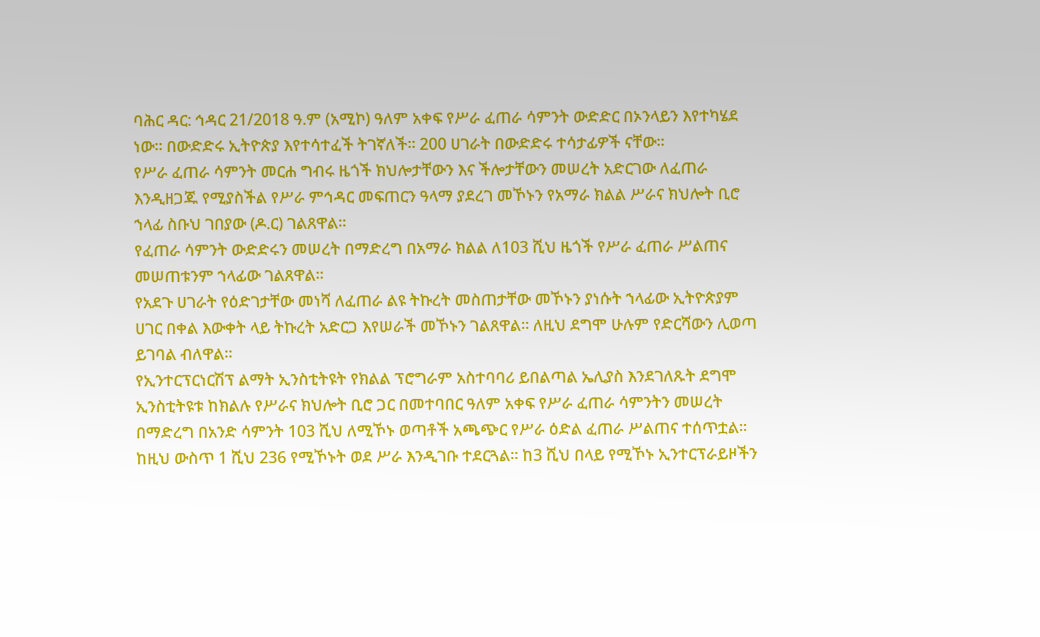ባሕር ዳር: ኅዳር 21/2018 ዓ.ም (አሚኮ) ዓለም አቀፍ የሥራ ፈጠራ ሳምንት ውድድር በኦንላይን እየተካሄደ ነው። በውድድሩ ኢትዮጵያ እየተሳተፈች ትገኛለች። 200 ሀገራት በውድድሩ ተሳታፊዎች ናቸው።
የሥራ ፈጠራ ሳምንት መርሐ ግብሩ ዜጎች ክህሎታቸውን እና ችሎታቸውን መሠረት አድርገው ለፈጠራ እንዲዘጋጁ የሚያስችል የሥራ ምኅዳር መፍጠርን ዓላማ ያደረገ መኾኑን የአማራ ክልል ሥራና ክህሎት ቢሮ ኀላፊ ስቡህ ገበያው (ዶ.ር) ገልጸዋል።
የፈጠራ ሳምንት ውድድሩን መሠረት በማድረግ በአማራ ክልል ለ103 ሺህ ዜጎች የሥራ ፈጠራ ሥልጠና መሠጠቱንም ኀላፊው ገልጸዋል።
የአደጉ ሀገራት የዕድገታቸው መነሻ ለፈጠራ ልዩ ትኩረት መስጠታቸው መኾኑን ያነሱት ኀላፊው ኢትዮጵያም ሀገር በቀል እውቀት ላይ ትኩረት አድርጋ እየሠራች መኾኑን ገልጸዋል። ለዚህ ደግሞ ሁሉም የድርሻውን ሊወጣ ይገባል ብለዋል።
የኢንተርፕርነርሽፕ ልማት ኢንስቲትዩት የክልል ፕሮግራም አስተባባሪ ይበልጣል ኤሊያስ እንደገለጹት ደግሞ ኢንስቲትዩቱ ከክልሉ የሥራና ክህሎት ቢሮ ጋር በመተባበር ዓለም አቀፍ የሥራ ፈጠራ ሳምንትን መሠረት በማድረግ በአንድ ሳምንት 103 ሺህ ለሚኾኑ ወጣቶች አጫጭር የሥራ ዕድል ፈጠራ ሥልጠና ተሰጥቷል።
ከዚህ ውስጥ 1 ሺህ 236 የሚኾኑት ወደ ሥራ እንዲገቡ ተደርጓል። ከ3 ሺህ በላይ የሚኾኑ ኢንተርፕራይዞችን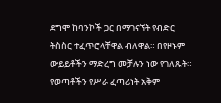ደግሞ ከባንኮች ጋር በማገናኘት የብድር ትስስር ተፈጥሮላቸዋል ብለዋል። በየዞኑም ውይይቶችን ማድረግ መቻሉን ነው የገለጹት።
የወጣቶችን የሥራ ፈጣሪነት አቅም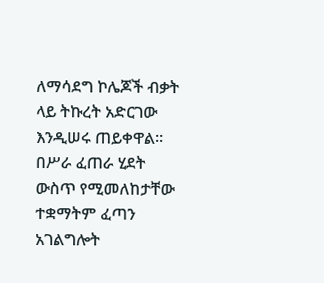ለማሳደግ ኮሌጆች ብቃት ላይ ትኩረት አድርገው እንዲሠሩ ጠይቀዋል። በሥራ ፈጠራ ሂደት ውስጥ የሚመለከታቸው ተቋማትም ፈጣን አገልግሎት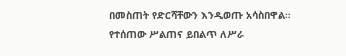በመስጠት የድርሻቸውን እንዲወጡ አሳስበዋል።
የተሰጠው ሥልጠና ይበልጥ ለሥራ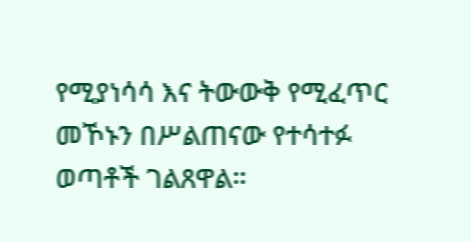የሚያነሳሳ እና ትውውቅ የሚፈጥር መኾኑን በሥልጠናው የተሳተፉ ወጣቶች ገልጸዋል።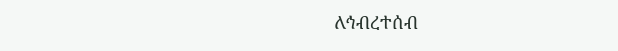ለኅብረተሰብ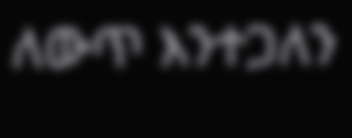ለውጥ እንተጋለን